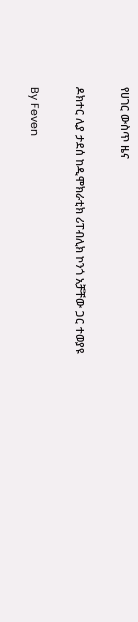የሀገር ውስጥ ዜና

ዶክተር ሊያ ታደሰ ከዲሞክራቲክ ሪፐብሊክ ኮንጎ አቻቸው ጋር ተወያዩ

By Feven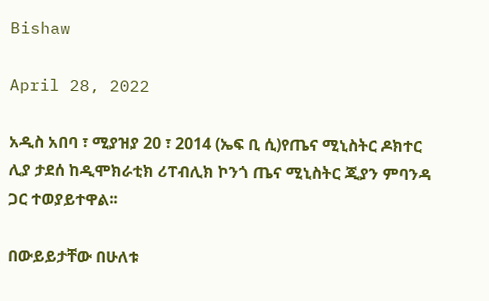Bishaw

April 28, 2022

አዲስ አበባ ፣ ሚያዝያ 20 ፣ 2014 (ኤፍ ቢ ሲ)የጤና ሚኒስትር ዶክተር ሊያ ታደሰ ከዲሞክራቲክ ሪፐብሊክ ኮንጎ ጤና ሚኒስትር ጂያን ምባንዳ ጋር ተወያይተዋል፡፡

በውይይታቸው በሁለቱ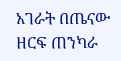አገራት በጤናው ዘርፍ ጠንካራ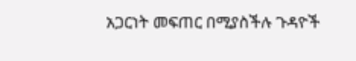አጋርነት መፍጠር በሚያስችሉ ጉዳዮች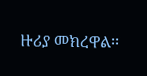ዙሪያ መክረዋል፡፡